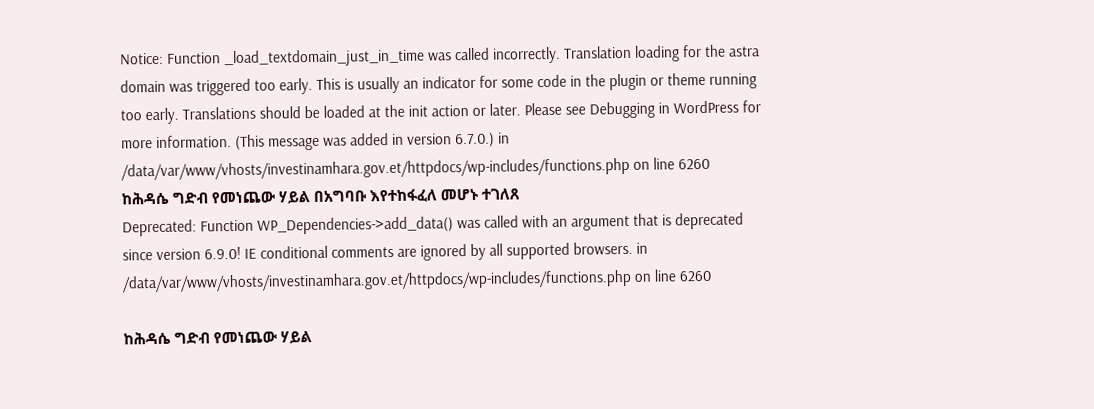Notice: Function _load_textdomain_just_in_time was called incorrectly. Translation loading for the astra domain was triggered too early. This is usually an indicator for some code in the plugin or theme running too early. Translations should be loaded at the init action or later. Please see Debugging in WordPress for more information. (This message was added in version 6.7.0.) in /data/var/www/vhosts/investinamhara.gov.et/httpdocs/wp-includes/functions.php on line 6260
ከሕዳሴ ግድብ የመነጨው ሃይል በአግባቡ እየተከፋፈለ መሆኑ ተገለጸ
Deprecated: Function WP_Dependencies->add_data() was called with an argument that is deprecated since version 6.9.0! IE conditional comments are ignored by all supported browsers. in /data/var/www/vhosts/investinamhara.gov.et/httpdocs/wp-includes/functions.php on line 6260

ከሕዳሴ ግድብ የመነጨው ሃይል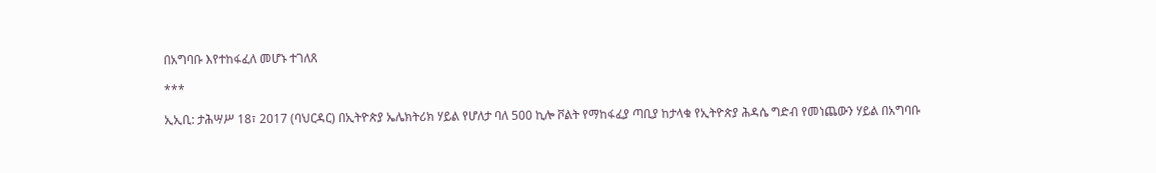በአግባቡ እየተከፋፈለ መሆኑ ተገለጸ

***

ኢኢቢ: ታሕሣሥ 18፣ 2017 (ባህርዳር) በኢትዮጵያ ኤሌክትሪክ ሃይል የሆለታ ባለ 500 ኪሎ ቮልት የማከፋፈያ ጣቢያ ከታላቁ የኢትዮጵያ ሕዳሴ ግድብ የመነጨውን ሃይል በአግባቡ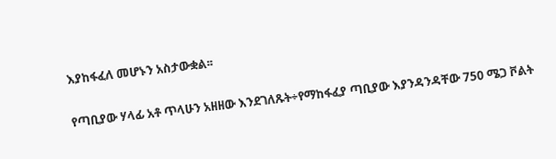እያከፋፈለ መሆኑን አስታውቋል፡፡

የጣቢያው ሃላፊ አቶ ጥላሁን አዘዘው እንደገለጹት÷የማከፋፈያ ጣቢያው እያንዳንዳቸው 750 ሜጋ ቮልት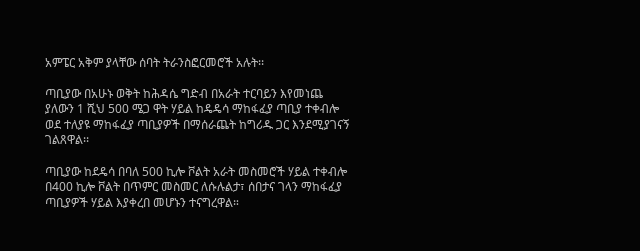አምፔር አቅም ያላቸው ሰባት ትራንስፎርመሮች አሉት፡፡

ጣቢያው በአሁኑ ወቅት ከሕዳሴ ግድብ በአራት ተርባይን እየመነጨ ያለውን 1 ሺህ 500 ሜጋ ዋት ሃይል ከዴዴሳ ማከፋፈያ ጣቢያ ተቀብሎ ወደ ተለያዩ ማከፋፈያ ጣቢያዎች በማሰራጨት ከግሪዱ ጋር እንደሚያገናኝ ገልጸዋል፡፡

ጣቢያው ከደዴሳ በባለ 500 ኪሎ ቮልት አራት መስመሮች ሃይል ተቀብሎ በ400 ኪሎ ቮልት በጥምር መስመር ለሱሉልታ፣ ሰበታና ገላን ማከፋፈያ ጣቢያዎች ሃይል እያቀረበ መሆኑን ተናግረዋል።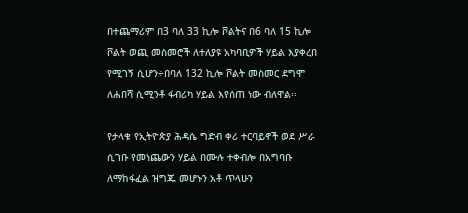በተጨማሪም በ3 ባለ 33 ኪሎ ቮልትና በ6 ባለ 15 ኪሎ ቮልት ወጪ መስመሮች ለተለያዩ አካባቢዎች ሃይል እያቀረበ የሚገኝ ሲሆን÷በባለ 132 ኪሎ ቮልት መስመር ደግሞ ለሐበሻ ሲሚንቶ ፋብሪካ ሃይል እየሰጠ ነው ብለዋል፡፡

የታላቁ የኢትዮጵያ ሕዳሴ ግድብ ቀሪ ተርባይኖች ወደ ሥራ ሲገቡ የመነጨውን ሃይል በሙሉ ተቀብሎ በአግባቡ ለማከፋፈል ዝግጁ መሆኑን አቶ ጥላሁን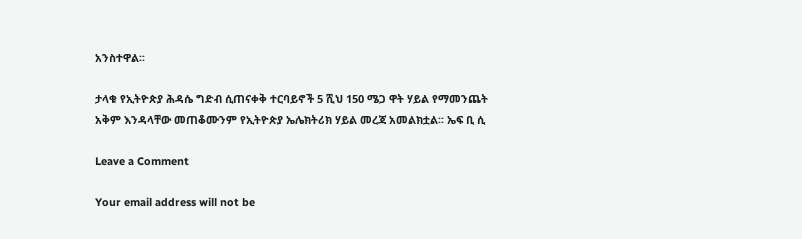አንስተዋል፡፡

ታላቁ የኢትዮጵያ ሕዳሴ ግድብ ሲጠናቀቅ ተርባይኖች 5 ሺህ 150 ሜጋ ዋት ሃይል የማመንጨት አቅም እንዳላቸው መጠቆሙንም የኢትዮጵያ ኤሌክትሪክ ሃይል መረጃ አመልክቷል፡፡ ኤፍ ቢ ሲ

Leave a Comment

Your email address will not be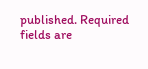published. Required fields are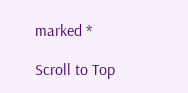marked *

Scroll to Top